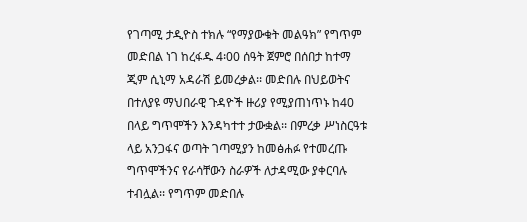የገጣሚ ታዲዮስ ተክሉ “የማያውቁት መልዓክ” የግጥም መድበል ነገ ከረፋዱ 4፡00 ሰዓት ጀምሮ በሰበታ ከተማ ጂም ሲኒማ አዳራሽ ይመረቃል፡፡ መድበሉ በህይወትና በተለያዩ ማህበራዊ ጉዳዮች ዙሪያ የሚያጠነጥኑ ከ40 በላይ ግጥሞችን እንዳካተተ ታውቋል፡፡ በምረቃ ሥነስርዓቱ ላይ አንጋፋና ወጣት ገጣሚያን ከመፅሐፉ የተመረጡ ግጥሞችንና የራሳቸውን ስራዎች ለታዳሚው ያቀርባሉ ተብሏል፡፡ የግጥም መድበሉ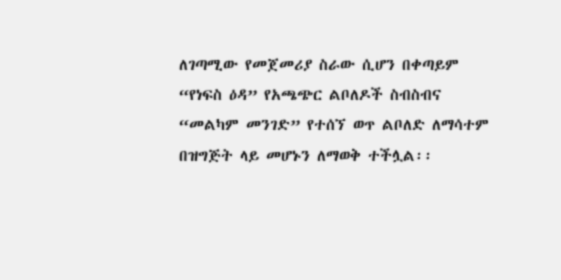ለገጣሚው የመጀመሪያ ስራው ሲሆን በቀጣይም “የነፍስ ዕዳ” የአጫጭር ልቦለዶች ስብስብና “መልካም መንገድ” የተሰኘ ወጥ ልቦለድ ለማሳተም በዝግጅት ላይ መሆኑን ለማወቅ ተችሏል፡፡